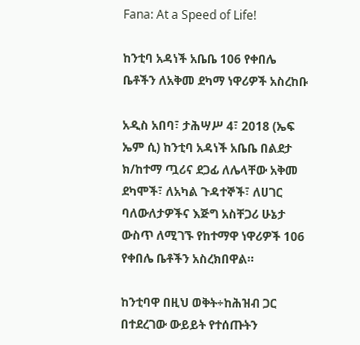Fana: At a Speed of Life!

ከንቲባ አዳነች አቤቤ 106 የቀበሌ ቤቶችን ለአቅመ ደካማ ነዋሪዎች አስረከቡ

አዲስ አበባ፣ ታሕሣሥ 4፣ 2018 (ኤፍ ኤም ሲ) ከንቲባ አዳነች አቤቤ በልደታ ክ/ከተማ ጧሪና ደጋፊ ለሌላቸው አቅመ ደካሞች፣ ለአካል ጉዳተኞች፣ ለሀገር ባለውለታዎችና እጅግ አስቸጋሪ ሁኔታ ውስጥ ለሚገኙ የከተማዋ ነዋሪዎች 106 የቀበሌ ቤቶችን አስረክበዋል።

ከንቲባዋ በዚህ ወቅት÷ከሕዝብ ጋር በተደረገው ውይይት የተሰጡትን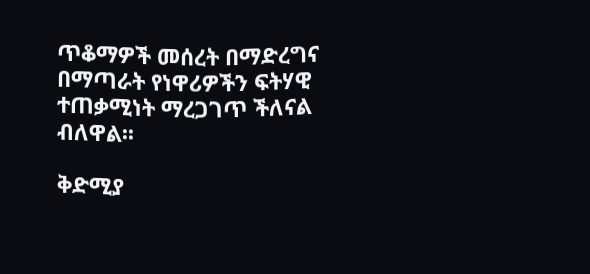ጥቆማዎች መሰረት በማድረግና በማጣራት የነዋሪዎችን ፍትሃዊ ተጠቃሚነት ማረጋገጥ ችለናል ብለዋል፡፡

ቅድሚያ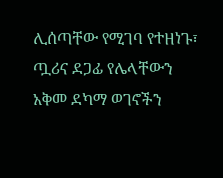ሊሰጣቸው የሚገባ የተዘነጉ፣ ጧሪና ደጋፊ የሌላቸውን አቅመ ደካማ ወገኖችን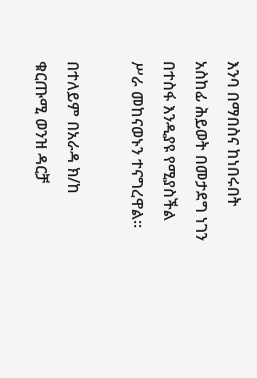እንባ በማበስና ከነበሩበት አስከፊ ሕይወት በመታደግ ነገን በተስፋ እንዲያዩ የሚያስችል ሥራ መከናወኑን ተናግረዋል።

በተለይም በአራዳ ክ/ከ ቁርጡሚ ወንዝ ዳርቻ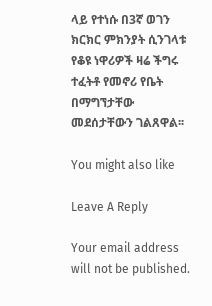ላይ የተነሱ በ3ኛ ወገን ክርክር ምክንያት ሲንገላቱ የቆዩ ነዋሪዎች ዛሬ ችግሩ ተፈትቶ የመኖሪ የቤት በማግኘታቸው መደሰታቸውን ገልጸዋል፡፡

You might also like

Leave A Reply

Your email address will not be published.